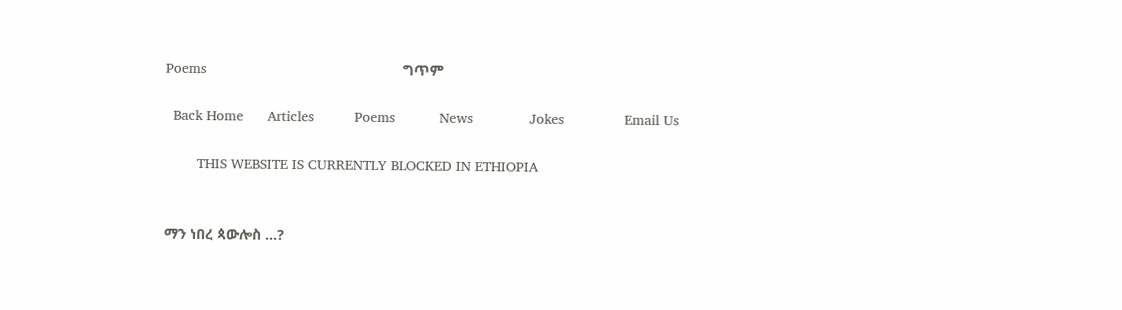Poems                                                 ግጥም

  Back Home      Articles          Poems           News              Jokes               Email Us

        THIS WEBSITE IS CURRENTLY BLOCKED IN ETHIOPIA


ማን ነበረ ጳውሎስ ...?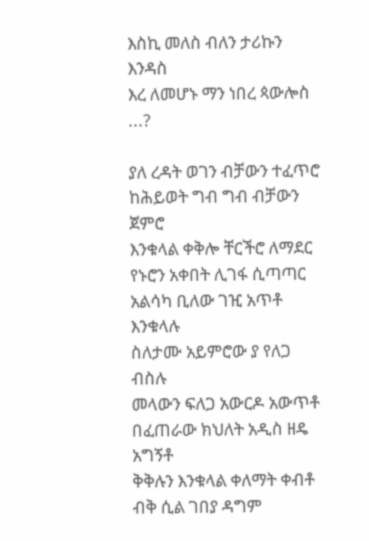እስኪ መለስ ብለን ታሪኩን እንዳስ
እረ ለመሆኑ ማን ነበረ ጳውሎስ ...?

ያለ ረዳት ወገን ብቻውን ተፈጥሮ
ከሕይወት ግብ ግብ ብቻውን ጀምሮ
እንቁላል ቀቅሎ ቸርችሮ ለማደር
የኑሮን አቀበት ሊገፋ ሲጣጣር
አልሳካ ቢለው ገዢ አጥቶ እንቁላሉ
ስለታሙ አይምሮው ያ የለጋ ብስሉ
መላውን ፍለጋ አውርዶ አውጥቶ
በፈጠራው ክህለት አዲስ ዘዴ አግኝቶ
ቅቅሉን እንቁላል ቀለማት ቀብቶ
ብቅ ሲል ገበያ ዳግም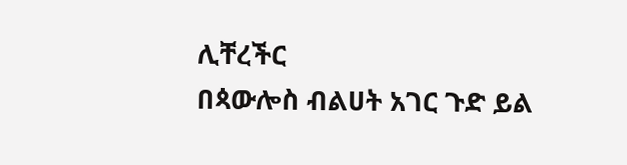ሊቸረችር
በጳውሎስ ብልሀት አገር ጉድ ይል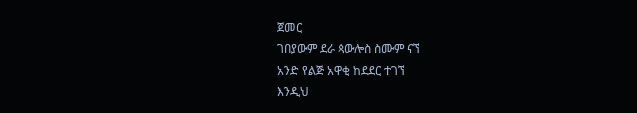ጀመር
ገበያውም ደራ ጳውሎስ ስሙም ናኘ
አንድ የልጅ አዋቂ ከደደር ተገኘ
እንዲህ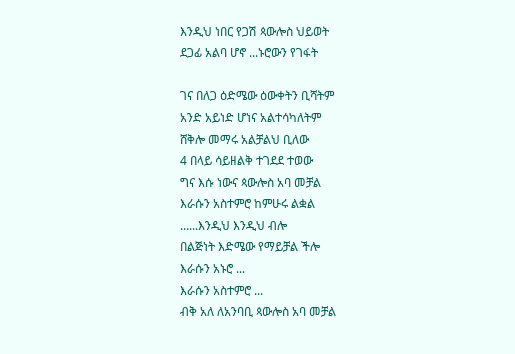እንዲህ ነበር የጋሽ ጳውሎስ ህይወት
ደጋፊ አልባ ሆኖ ...ኑሮውን የገፋት

ገና በለጋ ዕድሜው ዕውቀትን ቢሻትም
አንድ አይነድ ሆነና አልተሳካለትም
ሸቅሎ መማሩ አልቻልህ ቢለው
4 በላይ ሳይዘልቅ ተገደደ ተወው
ግና እሱ ነውና ጳውሎስ አባ መቻል
እራሱን አስተምሮ ከምሁሩ ልቋል
......እንዲህ እንዲህ ብሎ
በልጅነት እድሜው የማይቻል ችሎ
እራሱን አኑሮ ...
እራሱን አስተምሮ ...
ብቅ አለ ለአንባቢ ጳውሎስ አባ መቻል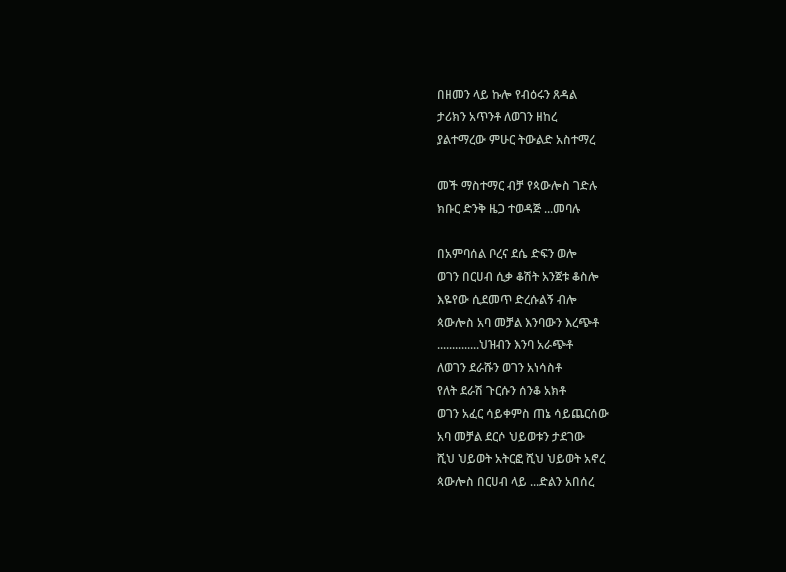በዘመን ላይ ኩሎ የብዕሩን ጸዳል
ታሪክን አጥንቶ ለወገን ዘከረ
ያልተማረው ምሁር ትውልድ አስተማረ

መች ማስተማር ብቻ የጳውሎስ ገድሉ
ክቡር ድንቅ ዜጋ ተወዳጅ ...መባሉ

በአምባሰል ቦረና ደሴ ድፍን ወሎ
ወገን በርሀብ ሲቃ ቆሽት አንጀቱ ቆስሎ
እዬየው ሲደመጥ ድረሱልኝ ብሎ
ጳውሎስ አባ መቻል እንባውን እረጭቶ
..............ህዝብን እንባ አራጭቶ
ለወገን ደራሹን ወገን አነሳስቶ
የለት ደራሽ ጉርሱን ሰንቆ አክቶ
ወገን አፈር ሳይቀምስ ጠኔ ሳይጨርሰው
አባ መቻል ደርሶ ህይወቱን ታደገው
ሺህ ህይወት አትርፎ ሺህ ህይወት አኖረ
ጳውሎስ በርሀብ ላይ ...ድልን አበሰረ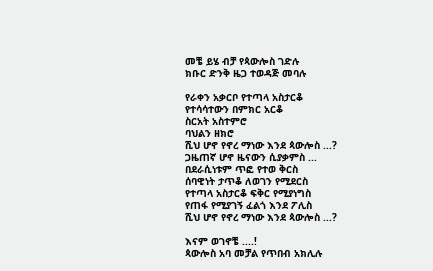መቼ ይሄ ብቻ የጳውሎስ ገድሉ
ክቡር ድንቅ ዜጋ ተወዳጅ መባሉ

የራቀን አቃርቦ የተጣላ አስታርቆ
የተሳሳተውን በምክር አርቆ
ስርአት አስተምሮ
ባህልን ዘክሮ
ሺህ ሆኖ የኖረ ማነው እንደ ጳውሎስ ...?
ጋዜጠኛ ሆኖ ዜናውን ሲያቃምስ ...
በደራሲነቱም ጥፎ የተወ ቅርስ
ሰባዊነት ታጥቆ ለወገን የሚደርስ
የተጣላ አስታርቆ ፍቅር የሚያነግስ
የጠፋ የሚያገኝ ፈልጎ እንደ ፖሊስ
ሺህ ሆኖ የኖረ ማነው እንደ ጳውሎስ ...?

እናም ወገኖቼ ....!
ጳውሎስ አባ መቻል የጥበብ አክሊሉ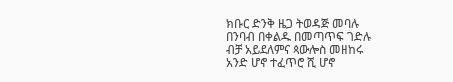ክቡር ድንቅ ዜጋ ትወዳጅ መባሉ
በንባብ በቀልዱ በመጣጥፍ ገድሉ
ብቻ አይደለምና ጳውሎስ መዘከሩ
አንድ ሆኖ ተፈጥሮ ሺ ሆኖ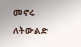መኖሩ
ለትውልድ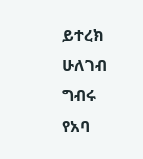ይተረክ ሁለገብ ግብሩ
የአባ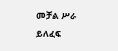መቻል ሥራ ይለፈፍ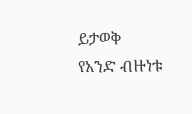ይታወቅ
የአንድ ብዙነቱ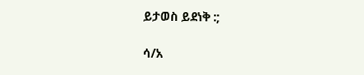ይታወስ ይደነቅ :;

ሳ/አ